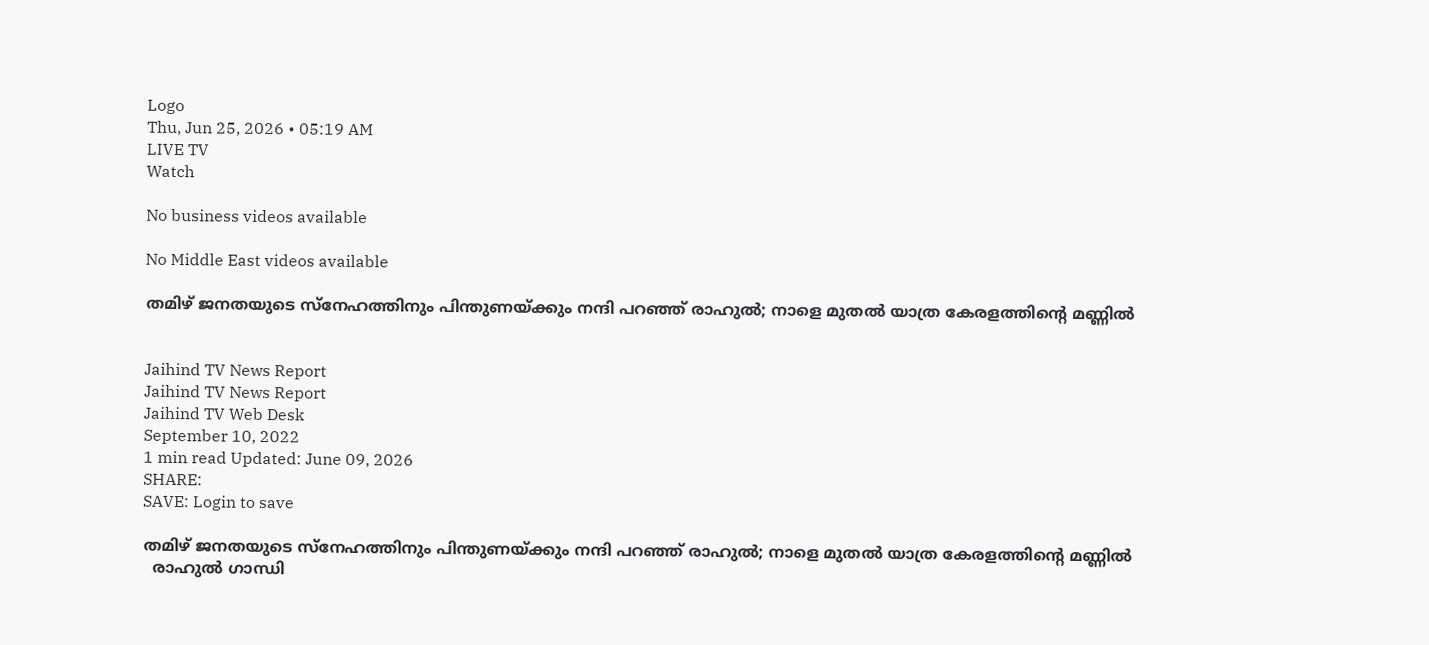Logo
Thu, Jun 25, 2026 • 05:19 AM
LIVE TV
Watch

No business videos available

No Middle East videos available

തമിഴ് ജനതയുടെ സ്നേഹത്തിനും പിന്തുണയ്ക്കും നന്ദി പറഞ്ഞ് രാഹുല്‍; നാളെ മുതല്‍ യാത്ര കേരളത്തിന്‍റെ മണ്ണില്‍


Jaihind TV News Report
Jaihind TV News Report
Jaihind TV Web Desk
September 10, 2022
1 min read Updated: June 09, 2026
SHARE:
SAVE: Login to save

തമിഴ് ജനതയുടെ സ്നേഹത്തിനും പിന്തുണയ്ക്കും നന്ദി പറഞ്ഞ് രാഹുല്‍; നാളെ മുതല്‍ യാത്ര കേരളത്തിന്‍റെ മണ്ണില്‍
  രാഹുൽ ഗാന്ധി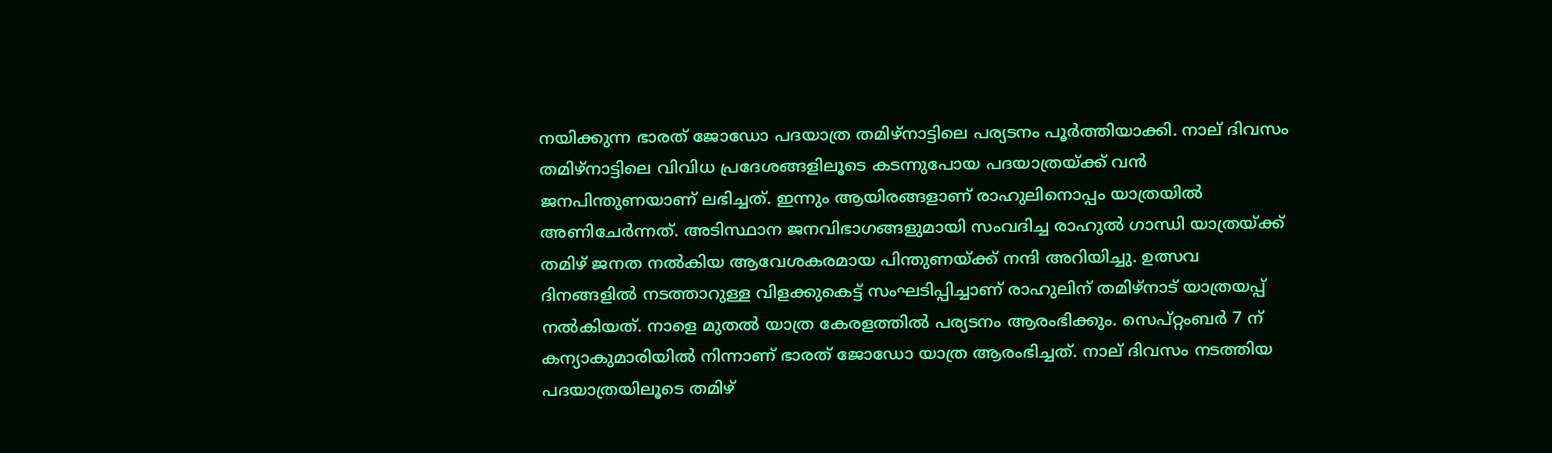നയിക്കുന്ന ഭാരത് ജോഡോ പദയാത്ര തമിഴ്നാട്ടിലെ പര്യടനം പൂർത്തിയാക്കി. നാല് ദിവസം തമിഴ്നാട്ടിലെ വിവിധ പ്രദേശങ്ങളിലൂടെ കടന്നുപോയ പദയാത്രയ്ക്ക് വന്‍ ജനപിന്തുണയാണ് ലഭിച്ചത്. ഇന്നും ആയിരങ്ങളാണ് രാഹുലിനൊപ്പം യാത്രയില്‍ അണിചേർന്നത്. അടിസ്ഥാന ജനവിഭാഗങ്ങളുമായി സംവദിച്ച രാഹുല്‍ ഗാന്ധി യാത്രയ്ക്ക് തമിഴ് ജനത നല്‍കിയ ആവേശകരമായ പിന്തുണയ്ക്ക് നന്ദി അറിയിച്ചു. ഉത്സവ ദിനങ്ങളിൽ നടത്താറുള്ള വിളക്കുകെട്ട് സംഘടിപ്പിച്ചാണ് രാഹുലിന് തമിഴ്നാട് യാത്രയപ്പ് നൽകിയത്. നാളെ മുതല്‍ യാത്ര കേരളത്തില്‍ പര്യടനം ആരംഭിക്കും. സെപ്റ്റംബര്‍ 7 ന് കന്യാകുമാരിയില്‍ നിന്നാണ് ഭാരത് ജോഡോ യാത്ര ആരംഭിച്ചത്. നാല് ദിവസം നടത്തിയ പദയാത്രയിലൂടെ തമിഴ്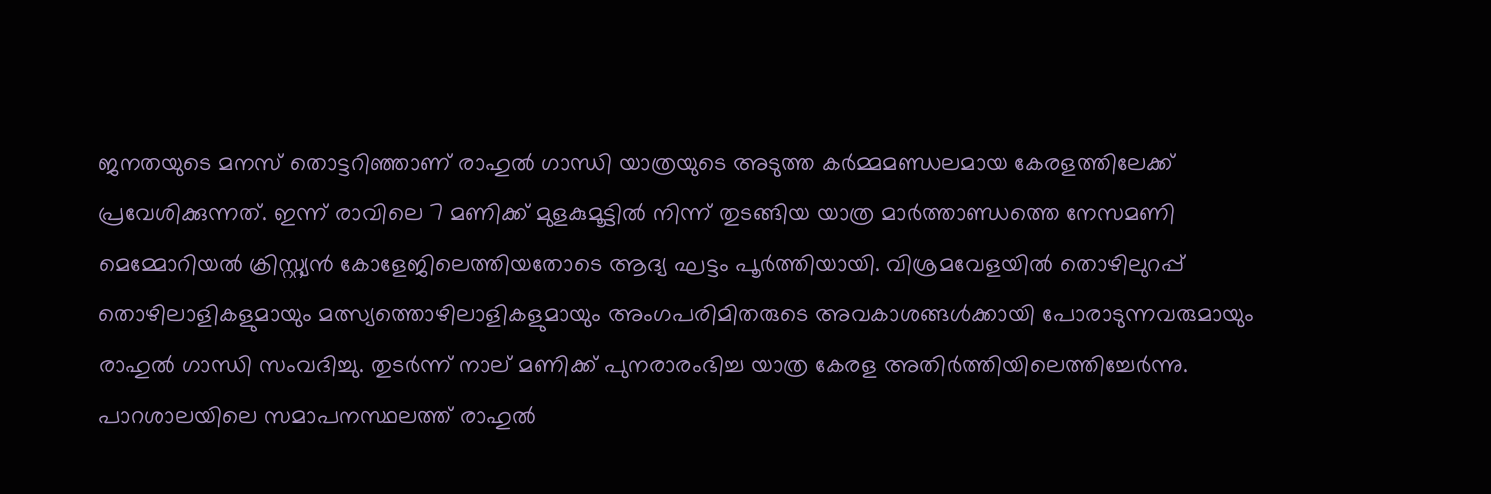ജനതയുടെ മനസ് തൊട്ടറിഞ്ഞാണ് രാഹുല്‍ ഗാന്ധി യാത്രയുടെ അടുത്ത കർമ്മമണ്ഡലമായ കേരളത്തിലേക്ക് പ്രവേശിക്കുന്നത്. ഇന്ന് രാവിലെ 7 മണിക്ക് മുളകുമൂട്ടിൽ നിന്ന് തുടങ്ങിയ യാത്ര മാർത്താണ്ഡത്തെ നേസമണി മെമ്മോറിയൽ ക്രിസ്റ്റ്യൻ കോളേജിലെത്തിയതോടെ ആദ്യ ഘട്ടം പൂർത്തിയായി. വിശ്രമവേളയിൽ തൊഴിലുറപ്പ് തൊഴിലാളികളുമായും മത്സ്യത്തൊഴിലാളികളുമായും അംഗപരിമിതരുടെ അവകാശങ്ങള്‍ക്കായി പോരാടുന്നവരുമായും രാഹുൽ ഗാന്ധി സംവദിച്ചു. തുടർന്ന് നാല് മണിക്ക് പുനരാരംഭിച്ച യാത്ര കേരള അതിർത്തിയിലെത്തിച്ചേർന്നു. പാറശാലയിലെ സമാപനസ്ഥലത്ത് രാഹുല്‍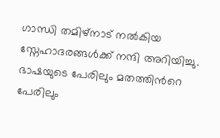ഗാന്ധി തമിഴ്നാട് നല്‍കിയ സ്നേഹാദരങ്ങള്‍ക്ക് നന്ദി അറിയിച്ചു. ഭാഷയുടെ പേരിലും മതത്തിന്‍റെ പേരിലും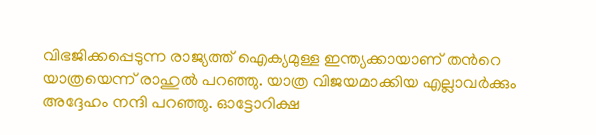വിഭജിക്കപ്പെടുന്ന രാജ്യത്ത് ഐക്യമുള്ള ഇന്ത്യക്കായാണ് തന്‍റെ യാത്രയെന്ന് രാഹുല്‍ പറഞ്ഞു. യാത്ര വിജയമാക്കിയ എല്ലാവർക്കും അദ്ദേഹം നന്ദി പറഞ്ഞു. ഓട്ടോറിക്ഷ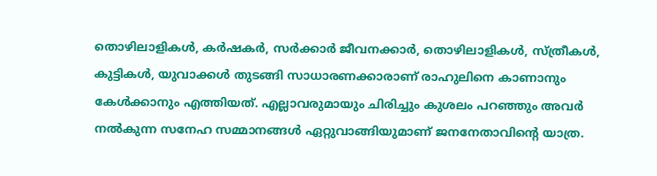തൊഴിലാളികൾ, കർഷകർ, സർക്കാർ ജീവനക്കാർ, തൊഴിലാളികൾ, സ്ത്രീകൾ, കുട്ടികൾ, യുവാക്കൾ തുടങ്ങി സാധാരണക്കാരാണ് രാഹുലിനെ കാണാനും കേൾക്കാനും എത്തിയത്. എല്ലാവരുമായും ചിരിച്ചും കുശലം പറഞ്ഞും അവർ നൽകുന്ന സനേഹ സമ്മാനങ്ങൾ ഏറ്റുവാങ്ങിയുമാണ് ജനനേതാവിന്‍റെ യാത്ര.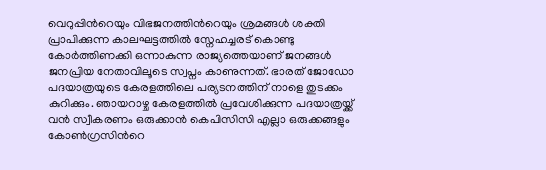വെറുപ്പിന്‍റെയും വിഭജനത്തിന്‍റെയും ശ്രമങ്ങള്‍ ശക്തി പ്രാപിക്കുന്ന കാലഘട്ടത്തില്‍ സ്നേഹച്ചരട് കൊണ്ടു കോർത്തിണക്കി ഒന്നാകുന്ന രാജ്യത്തെയാണ് ജനങ്ങൾ ജനപ്രിയ നേതാവിലൂടെ സ്വപ്നം കാണുന്നത്. ഭാരത് ജോഡോ പദയാത്രയുടെ കേരളത്തിലെ പര്യടനത്തിന് നാളെ തുടക്കം കുറിക്കും. ഞായറാഴ്ച കേരളത്തില്‍ പ്രവേശിക്കുന്ന പദയാത്രയ്ക്ക് വന്‍ സ്വീകരണം ഒരുക്കാന്‍ കെപിസിസി എല്ലാ ഒരുക്കങ്ങളും കോണ്‍ഗ്രസിന്‍റെ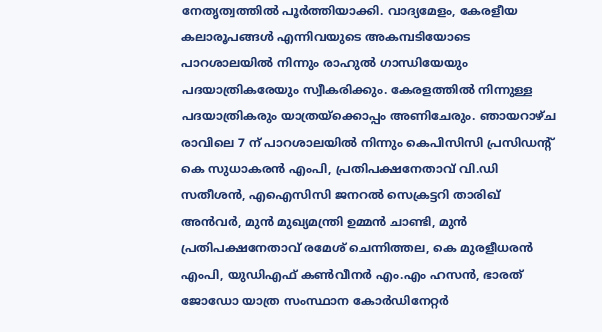നേതൃത്വത്തില്‍ പൂർത്തിയാക്കി. വാദ്യമേളം, കേരളീയ കലാരൂപങ്ങള്‍ എന്നിവയുടെ അകമ്പടിയോടെ പാറശാലയില്‍ നിന്നും രാഹുല്‍ ഗാന്ധിയേയും പദയാത്രികരേയും സ്വീകരിക്കും. കേരളത്തില്‍ നിന്നുള്ള പദയാത്രികരും യാത്രയ്‌ക്കൊപ്പം അണിചേരും. ഞായറാഴ്ച രാവിലെ 7 ന് പാറശാലയില്‍ നിന്നും കെപിസിസി പ്രസിഡന്‍റ് കെ സുധാകരന്‍ എംപി, പ്രതിപക്ഷനേതാവ് വി.ഡി സതീശന്‍, എഐസിസി ജനറല്‍ സെക്രട്ടറി താരിഖ് അന്‍വര്‍, മുന്‍ മുഖ്യമന്ത്രി ഉമ്മന്‍ ചാണ്ടി, മുന്‍ പ്രതിപക്ഷനേതാവ് രമേശ് ചെന്നിത്തല, കെ മുരളീധരന്‍ എംപി, യുഡിഎഫ് കണ്‍വീനര്‍ എം.എം ഹസന്‍, ഭാരത് ജോഡോ യാത്ര സംസ്ഥാന കോർഡിനേറ്റര്‍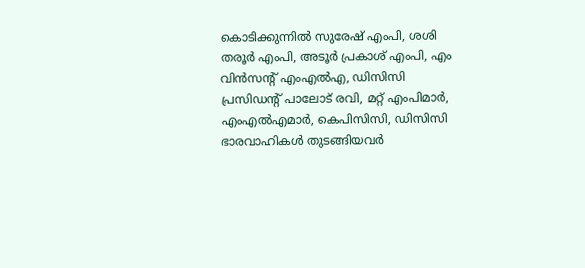കൊടിക്കുന്നില്‍ സുരേഷ് എംപി, ശശി തരൂര്‍ എംപി, അടൂര്‍ പ്രകാശ് എംപി, എം വിന്‍സന്‍റ് എംഎല്‍എ, ഡിസിസി പ്രസിഡന്‍റ് പാലോട് രവി, മറ്റ് എംപിമാര്‍, എംഎല്‍എമാര്‍, കെപിസിസി, ഡിസിസി ഭാരവാഹികള്‍ തുടങ്ങിയവര്‍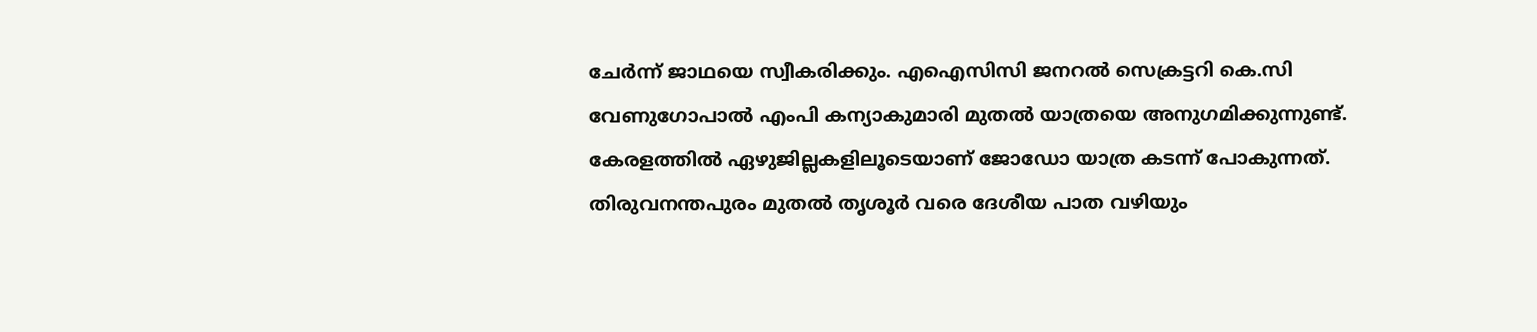ചേര്‍ന്ന് ജാഥയെ സ്വീകരിക്കും. എഐസിസി ജനറല്‍ സെക്രട്ടറി കെ.സി വേണുഗോപാല്‍ എംപി കന്യാകുമാരി മുതല്‍ യാത്രയെ അനുഗമിക്കുന്നുണ്ട്. കേരളത്തില്‍ ഏഴുജില്ലകളിലൂടെയാണ് ജോഡോ യാത്ര കടന്ന് പോകുന്നത്. തിരുവനന്തപുരം മുതല്‍ തൃശൂര്‍ വരെ ദേശീയ പാത വഴിയും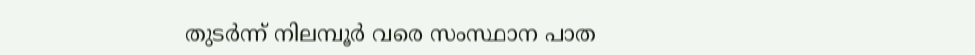തുടര്‍ന്ന് നിലമ്പൂര്‍ വരെ സംസ്ഥാന പാത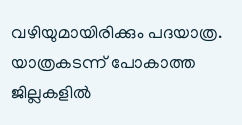വഴിയുമായിരിക്കും പദയാത്ര. യാത്രകടന്ന് പോകാത്ത ജില്ലകളില്‍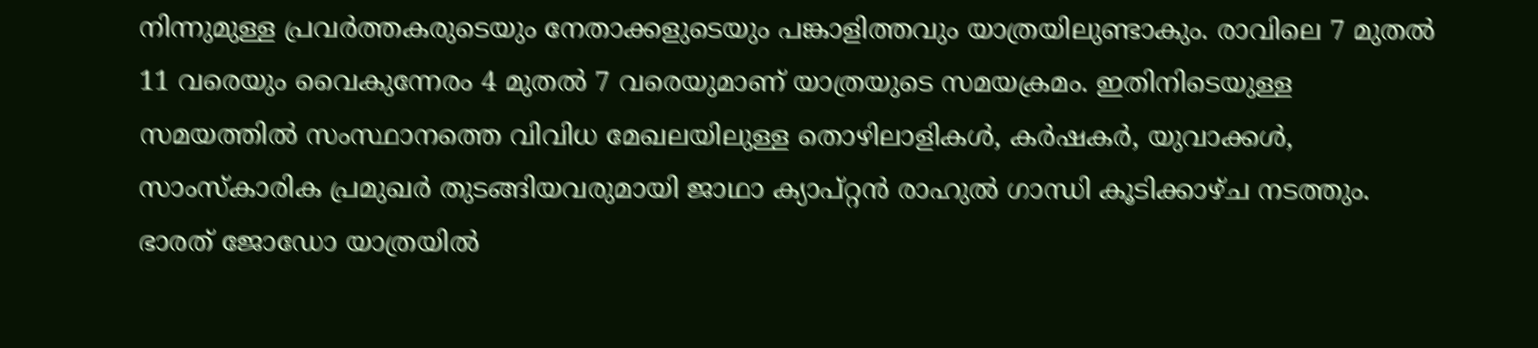നിന്നുമുള്ള പ്രവര്‍ത്തകരുടെയും നേതാക്കളുടെയും പങ്കാളിത്തവും യാത്രയിലുണ്ടാകും. രാവിലെ 7 മുതല്‍ 11 വരെയും വൈകുന്നേരം 4 മുതല്‍ 7 വരെയുമാണ് യാത്രയുടെ സമയക്രമം. ഇതിനിടെയുള്ള സമയത്തില്‍ സംസ്ഥാനത്തെ വിവിധ മേഖലയിലുള്ള തൊഴിലാളികള്‍, കര്‍ഷകര്‍, യുവാക്കള്‍, സാംസ്‌കാരിക പ്രമുഖര്‍ തുടങ്ങിയവരുമായി ജാഥാ ക്യാപ്റ്റന്‍ രാഹുല്‍ ഗാന്ധി കൂടിക്കാഴ്ച നടത്തും. ഭാരത് ജോഡോ യാത്രയില്‍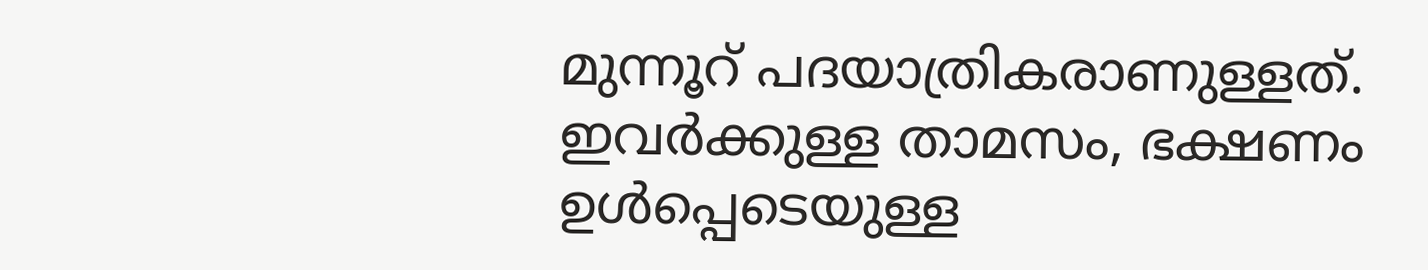മുന്നൂറ് പദയാത്രികരാണുള്ളത്. ഇവര്‍ക്കുള്ള താമസം, ഭക്ഷണം ഉള്‍പ്പെടെയുള്ള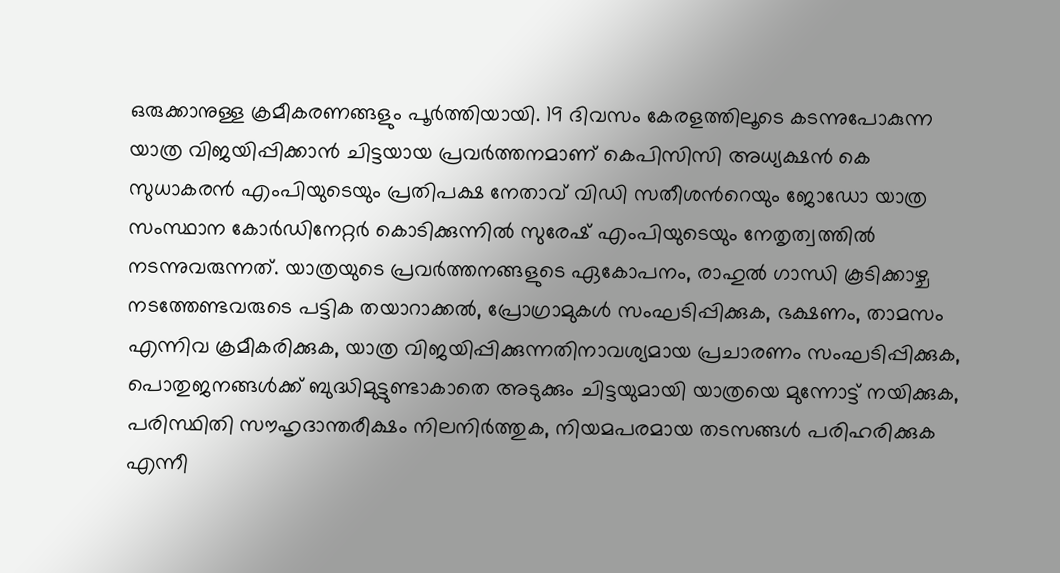ഒരുക്കാനുള്ള ക്രമീകരണങ്ങളും പൂര്‍ത്തിയായി. 19 ദിവസം കേരളത്തിലൂടെ കടന്നുപോകുന്ന യാത്ര വിജയിപ്പിക്കാന്‍ ചിട്ടയായ പ്രവര്‍ത്തനമാണ് കെപിസിസി അധ്യക്ഷന്‍ കെ സുധാകരന്‍ എംപിയുടെയും പ്രതിപക്ഷ നേതാവ് വിഡി സതീശന്‍റെയും ജോഡോ യാത്ര സംസ്ഥാന കോർഡിനേറ്റര്‍ കൊടിക്കുന്നില്‍ സുരേഷ് എംപിയുടെയും നേതൃത്വത്തില്‍ നടന്നുവരുന്നത്. യാത്രയുടെ പ്രവര്‍ത്തനങ്ങളുടെ ഏകോപനം, രാഹുല്‍ ഗാന്ധി കൂടിക്കാഴ്ച നടത്തേണ്ടവരുടെ പട്ടിക തയാറാക്കല്‍, പ്രോഗ്രാമുകള്‍ സംഘടിപ്പിക്കുക, ഭക്ഷണം, താമസം എന്നിവ ക്രമീകരിക്കുക, യാത്ര വിജയിപ്പിക്കുന്നതിനാവശ്യമായ പ്രചാരണം സംഘടിപ്പിക്കുക, പൊതുജനങ്ങള്‍ക്ക് ബുദ്ധിമുട്ടുണ്ടാകാതെ അടുക്കും ചിട്ടയുമായി യാത്രയെ മുന്നോട്ട് നയിക്കുക, പരിസ്ഥിതി സൗഹൃദാന്തരീക്ഷം നിലനിര്‍ത്തുക, നിയമപരമായ തടസങ്ങള്‍ പരിഹരിക്കുക എന്നീ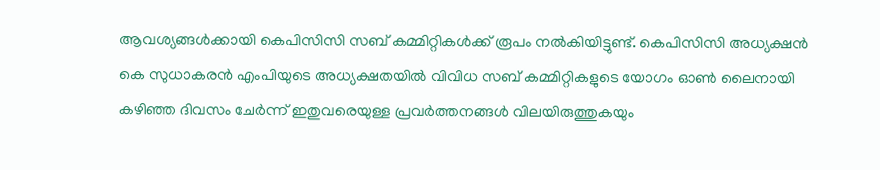ആവശ്യങ്ങള്‍ക്കായി കെപിസിസി സബ് കമ്മിറ്റികള്‍ക്ക് രൂപം നല്‍കിയിട്ടുണ്ട്. കെപിസിസി അധ്യക്ഷന്‍ കെ സുധാകരന്‍ എംപിയുടെ അധ്യക്ഷതയില്‍ വിവിധ സബ് കമ്മിറ്റികളുടെ യോഗം ഓണ്‍ ലൈനായി കഴിഞ്ഞ ദിവസം ചേര്‍ന്ന് ഇതുവരെയുള്ള പ്രവര്‍ത്തനങ്ങള്‍ വിലയിരുത്തുകയും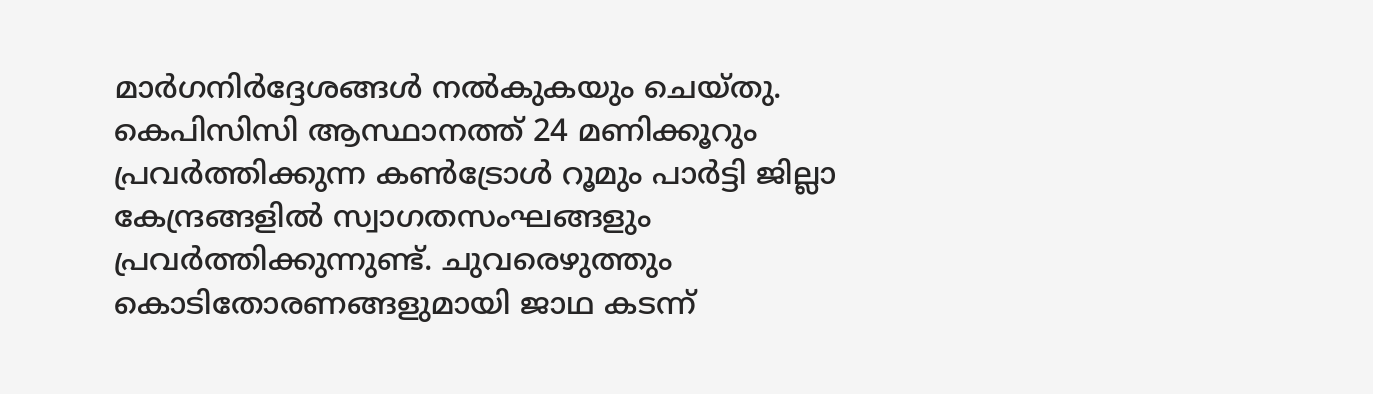മാര്‍ഗനിര്‍ദ്ദേശങ്ങള്‍ നല്‍കുകയും ചെയ്തു. കെപിസിസി ആസ്ഥാനത്ത് 24 മണിക്കൂറും പ്രവര്‍ത്തിക്കുന്ന കണ്‍ട്രോള്‍ റൂമും പാര്‍ട്ടി ജില്ലാ കേന്ദ്രങ്ങളില്‍ സ്വാഗതസംഘങ്ങളും പ്രവര്‍ത്തിക്കുന്നുണ്ട്. ചുവരെഴുത്തും കൊടിതോരണങ്ങളുമായി ജാഥ കടന്ന്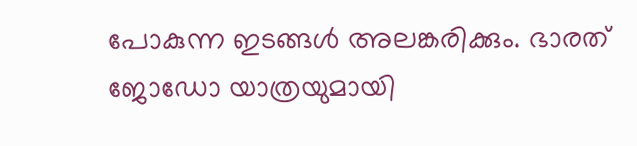പോകുന്ന ഇടങ്ങള്‍ അലങ്കരിക്കും. ഭാരത് ജോഡോ യാത്രയുമായി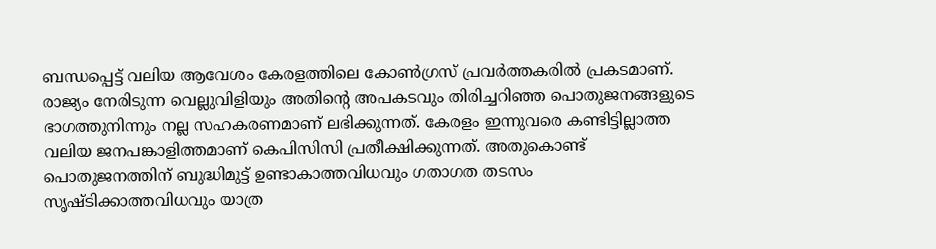ബന്ധപ്പെട്ട് വലിയ ആവേശം കേരളത്തിലെ കോണ്‍ഗ്രസ് പ്രവര്‍ത്തകരില്‍ പ്രകടമാണ്. രാജ്യം നേരിടുന്ന വെല്ലുവിളിയും അതിന്‍റെ അപകടവും തിരിച്ചറിഞ്ഞ പൊതുജനങ്ങളുടെ ഭാഗത്തുനിന്നും നല്ല സഹകരണമാണ് ലഭിക്കുന്നത്. കേരളം ഇന്നുവരെ കണ്ടിട്ടില്ലാത്ത വലിയ ജനപങ്കാളിത്തമാണ് കെപിസിസി പ്രതീക്ഷിക്കുന്നത്. അതുകൊണ്ട് പൊതുജനത്തിന് ബുദ്ധിമുട്ട് ഉണ്ടാകാത്തവിധവും ഗതാഗത തടസം സൃഷ്ടിക്കാത്തവിധവും യാത്ര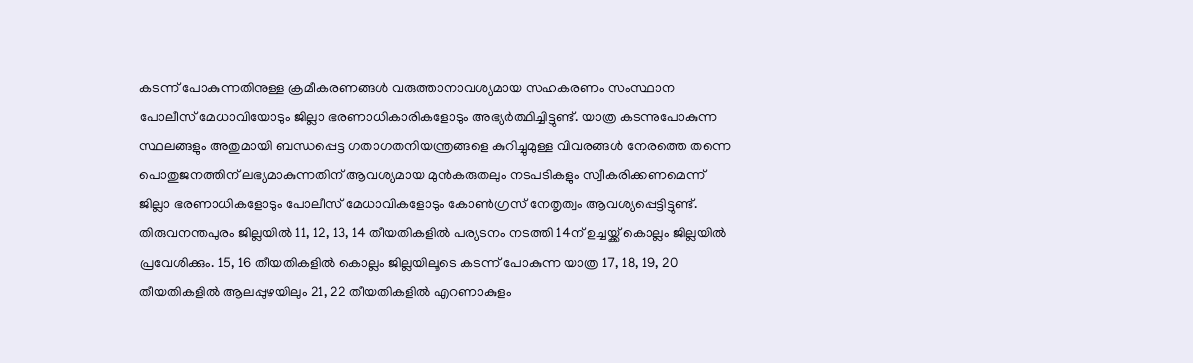കടന്ന് പോകുന്നതിനുള്ള ക്രമീകരണങ്ങള്‍ വരുത്താനാവശ്യമായ സഹകരണം സംസ്ഥാന പോലീസ് മേധാവിയോടും ജില്ലാ ഭരണാധികാരികളോടും അഭ്യര്‍ത്ഥിച്ചിട്ടുണ്ട്. യാത്ര കടന്നുപോകുന്ന സ്ഥലങ്ങളും അതുമായി ബന്ധപ്പെട്ട ഗതാഗതനിയന്ത്രങ്ങളെ കുറിച്ചുമുള്ള വിവരങ്ങള്‍ നേരത്തെ തന്നെ പൊതുജനത്തിന് ലഭ്യമാകുന്നതിന് ആവശ്യമായ മുന്‍കരുതലും നടപടികളും സ്വീകരിക്കണമെന്ന് ജില്ലാ ഭരണാധികളോടും പോലീസ് മേധാവികളോടും കോണ്‍ഗ്രസ് നേതൃത്വം ആവശ്യപ്പെട്ടിട്ടുണ്ട്. തിരുവനന്തപുരം ജില്ലയില്‍ 11, 12, 13, 14 തീയതികളില്‍ പര്യടനം നടത്തി 14ന് ഉച്ചയ്ക്ക് കൊല്ലം ജില്ലയില്‍ പ്രവേശിക്കും. 15, 16 തീയതികളില്‍ കൊല്ലം ജില്ലയിലൂടെ കടന്ന് പോകുന്ന യാത്ര 17, 18, 19, 20 തീയതികളില്‍ ആലപ്പുഴയിലും 21, 22 തീയതികളില്‍ എറണാകുളം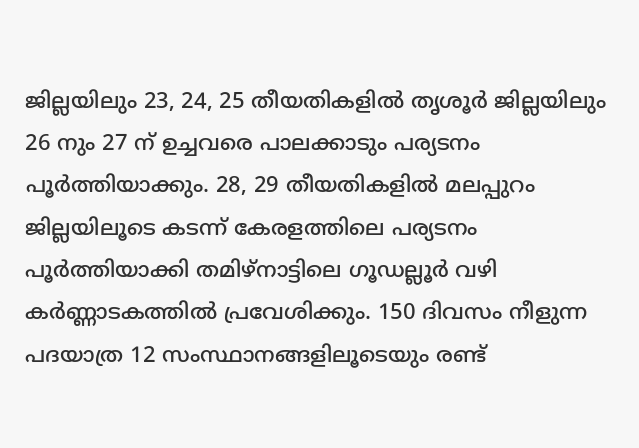ജില്ലയിലും 23, 24, 25 തീയതികളില്‍ തൃശൂര്‍ ജില്ലയിലും 26 നും 27 ന് ഉച്ചവരെ പാലക്കാടും പര്യടനം പൂര്‍ത്തിയാക്കും. 28, 29 തീയതികളില്‍ മലപ്പുറം ജില്ലയിലൂടെ കടന്ന് കേരളത്തിലെ പര്യടനം പൂര്‍ത്തിയാക്കി തമിഴ്‌നാട്ടിലെ ഗൂഡല്ലൂര്‍ വഴി കര്‍ണ്ണാടകത്തില്‍ പ്രവേശിക്കും. 150 ദിവസം നീളുന്ന പദയാത്ര 12 സംസ്ഥാനങ്ങളിലൂടെയും രണ്ട്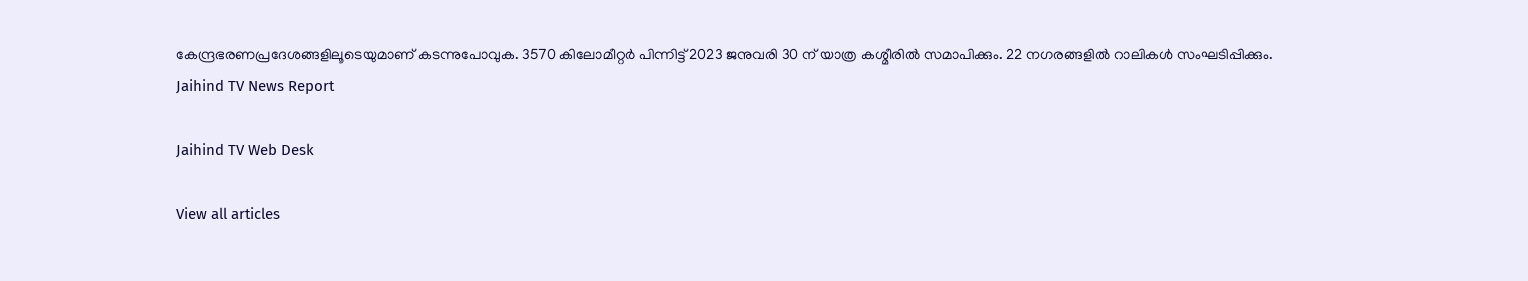കേന്ദ്രഭരണപ്രദേശങ്ങളിലൂടെയുമാണ് കടന്നുപോവുക. 3570 കിലോമീറ്റര്‍ പിന്നിട്ട് 2023 ജനുവരി 30 ന് യാത്ര കശ്മീരില്‍ സമാപിക്കും. 22 നഗരങ്ങളില്‍ റാലികള്‍ സംഘടിപ്പിക്കും.
Jaihind TV News Report

Jaihind TV Web Desk

View all articles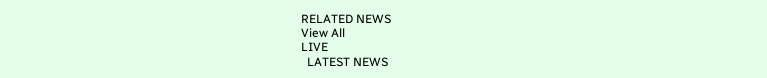RELATED NEWS
View All
LIVE
  LATEST NEWS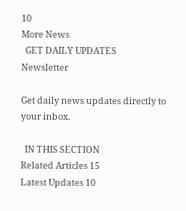10
More News
  GET DAILY UPDATES
Newsletter

Get daily news updates directly to your inbox.

  IN THIS SECTION
Related Articles 15
Latest Updates 10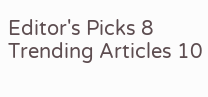Editor's Picks 8
Trending Articles 10